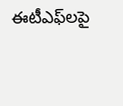ఈటీఎఫ్‌లపై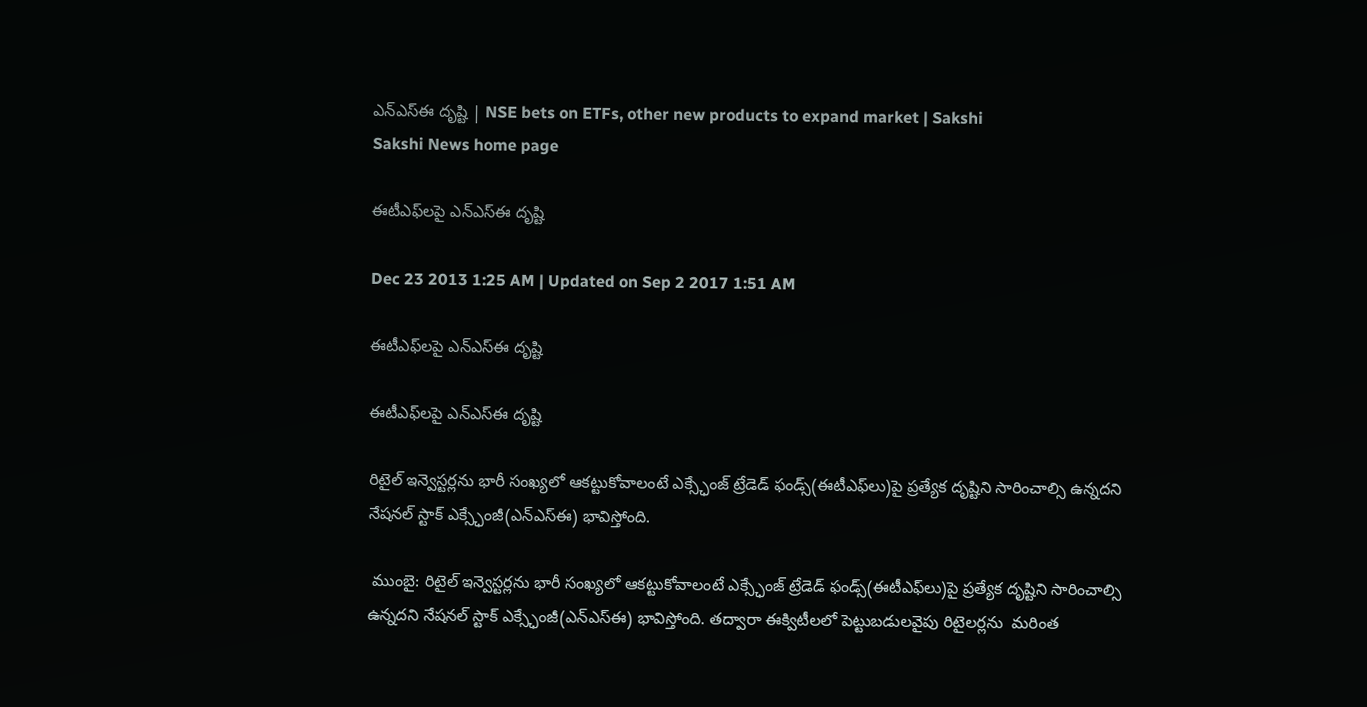ఎన్‌ఎస్‌ఈ దృష్టి | NSE bets on ETFs, other new products to expand market | Sakshi
Sakshi News home page

ఈటీఎఫ్‌లపై ఎన్‌ఎస్‌ఈ దృష్టి

Dec 23 2013 1:25 AM | Updated on Sep 2 2017 1:51 AM

ఈటీఎఫ్‌లపై ఎన్‌ఎస్‌ఈ దృష్టి

ఈటీఎఫ్‌లపై ఎన్‌ఎస్‌ఈ దృష్టి

రిటైల్ ఇన్వెస్టర్లను భారీ సంఖ్యలో ఆకట్టుకోవాలంటే ఎక్స్ఛేంజ్ ట్రేడెడ్ ఫండ్స్(ఈటీఎఫ్‌లు)పై ప్రత్యేక దృష్టిని సారించాల్సి ఉన్నదని నేషనల్ స్టాక్ ఎక్స్ఛేంజీ(ఎన్‌ఎస్‌ఈ) భావిస్తోంది.

 ముంబై: రిటైల్ ఇన్వెస్టర్లను భారీ సంఖ్యలో ఆకట్టుకోవాలంటే ఎక్స్ఛేంజ్ ట్రేడెడ్ ఫండ్స్(ఈటీఎఫ్‌లు)పై ప్రత్యేక దృష్టిని సారించాల్సి ఉన్నదని నేషనల్ స్టాక్ ఎక్స్ఛేంజీ(ఎన్‌ఎస్‌ఈ) భావిస్తోంది. తద్వారా ఈక్విటీలలో పెట్టుబడులవైపు రిటైలర్లను  మరింత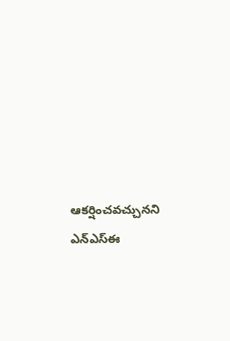ఆకర్షించవచ్చునని ఎన్‌ఎస్‌ఈ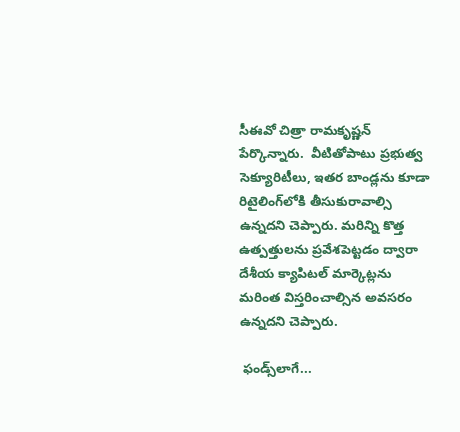సీఈవో చిత్రా రామకృష్ణన్ పేర్కొన్నారు.  వీటితోపాటు ప్రభుత్వ సెక్యూరిటీలు, ఇతర బాండ్లను కూడా రిటైలింగ్‌లోకి తీసుకురావాల్సి ఉన్నదని చెప్పారు. మరిన్ని కొత్త ఉత్పత్తులను ప్రవేశపెట్టడం ద్వారా దేశీయ క్యాపిటల్ మార్కెట్లను మరింత విస్తరించాల్సిన అవసరం ఉన్నదని చెప్పారు.

 ఫండ్స్‌లాగే...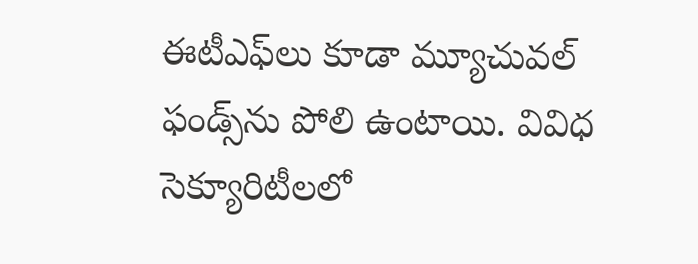ఈటీఎఫ్‌లు కూడా మ్యూచువల్ ఫండ్స్‌ను పోలి ఉంటాయి. వివిధ సెక్యూరిటీలలో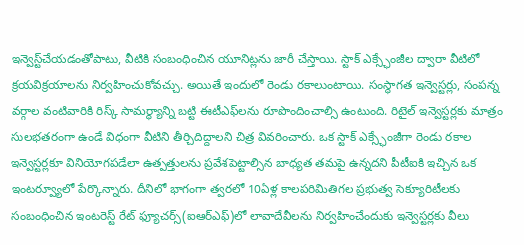ఇన్వెస్ట్‌చేయడంతోపాటు, వీటికి సంబంధించిన యూనిట్లను జారీ చేస్తాయి. స్టాక్ ఎక్స్ఛేంజీల ద్వారా వీటిలో క్రయవిక్రయాలను నిర్వహించుకోవచ్చు. అయితే ఇందులో రెండు రకాలుంటాయి. సంస్థాగత ఇన్వెస్టర్లు, సంపన్న వర్గాల వంటివారికి రిస్క్ సామర్థ్యాన్ని బట్టి ఈటీఎఫ్‌లను రూపొందించాల్సి ఉంటుంది. రిటైల్ ఇన్వెస్టర్లకు మాత్రం సులభతరంగా ఉండే విధంగా వీటిని తీర్చిదిద్దాలని చిత్ర వివరించారు. ఒక స్టాక్ ఎక్స్ఛేంజీగా రెండు రకాల ఇన్వెస్టర్లకూ వినియోగపడేలా ఉత్పత్తులను ప్రవేశపెట్టాల్సిన బాధ్యత తమపై ఉన్నదని పీటీఐకి ఇచ్చిన ఒక ఇంటర్వ్యూలో పేర్కొన్నారు. దీనిలో భాగంగా త్వరలో 10ఏళ్ల కాలపరిమితిగల ప్రభుత్వ సెక్యూరిటీలకు సంబంధించిన ఇంటరెస్ట్ రేట్ ఫ్యూచర్స్(ఐఆర్‌ఎఫ్)లో లావాదేవీలను నిర్వహించేందుకు ఇన్వెస్టర్లకు వీలు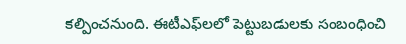కల్పించనుంది. ఈటీఎఫ్‌లలో పెట్టుబడులకు సంబంధించి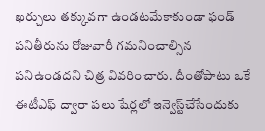ఖర్చులు తక్కువగా ఉండటమేకాకుండా ఫండ్ పనితీరును రోజువారీ గమనించాల్సిన పనిఉండదని చిత్ర వివరించారు. దీంతోపాటు ఒకే ఈటీఎఫ్ ద్వారా పలు షేర్లలో ఇన్వెస్ట్‌చేసేందుకు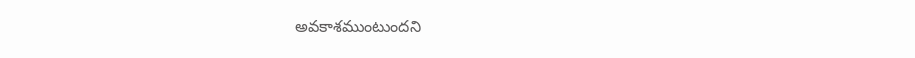అవకాశముంటుందని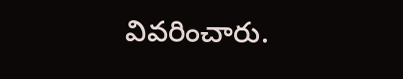వివరించారు.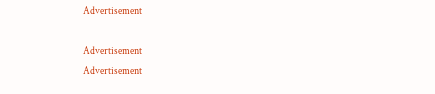Advertisement

Advertisement
Advertisement